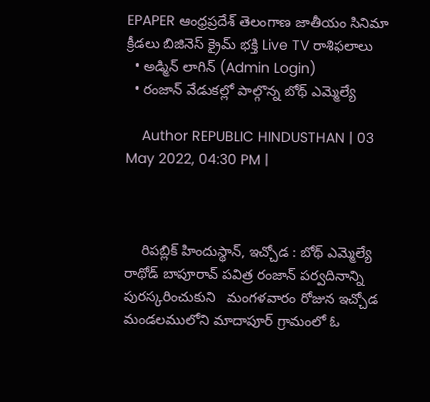EPAPER ఆంధ్రప్రదేశ్ తెలంగాణ జాతీయం సినిమా క్రీడలు బిజినెస్ క్రైమ్ భక్తి Live TV రాశిఫలాలు
  • అడ్మిన్ లాగిన్ (Admin Login)
  • రంజాన్ వేడుకల్లో పాల్గొన్న బోథ్ ఎమ్మెల్యే

    Author REPUBLIC HINDUSTHAN | 03 May 2022, 04:30 PM |



    రిపబ్లిక్ హిందుస్థాన్, ఇచ్చోడ : బోథ్ ఎమ్మెల్యే రాథోడ్ బాపూరావ్ పవిత్ర రంజాన్ పర్వదినాన్ని పురస్కరించుకుని   మంగళవారం రోజున ఇచ్చోడ మండలములోని మాదాపూర్ గ్రామంలో ఓ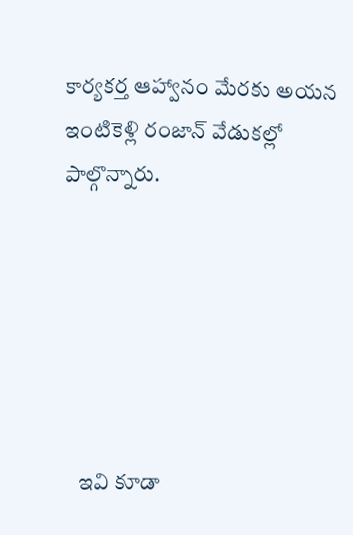కార్యకర్త ఆహ్వానం మేరకు అయన ఇంటికెళ్లి రంజాన్ వేడుకల్లో పాల్గొన్నారు.






    ఇవి కూడా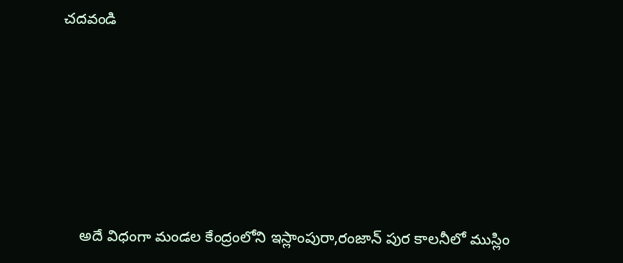చదవండి






    అదే విధంగా మండల కేంద్రంలోని ఇస్లాంపురా,రంజాన్ పుర కాలనీలో ముస్లిం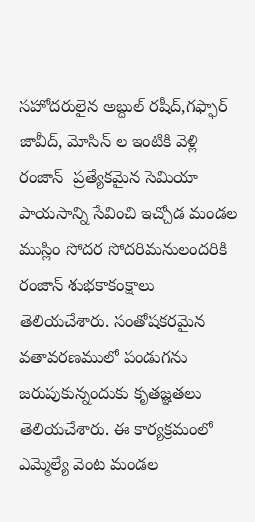సహోదరులైన అబ్దుల్ రషీద్,గఫ్ఫార్ జావీద్, మోసిన్ ల ఇంటికి వెళ్లి రంజాన్  ప్రత్యేకమైన సెమియా పాయసాన్ని సేవించి ఇచ్చోడ మండల ముస్లిం సోదర సోదరిమనులందరికి రంజాన్ శుభకాకంక్షాలు తెలియచేశారు. సంతోషకరమైన వతావరణములో పండుగను జరుపుకున్నందుకు కృతజ్ఞతలు తెలియచేశారు. ఈ కార్యక్రమంలో ఎమ్మెల్యే వెంట మండల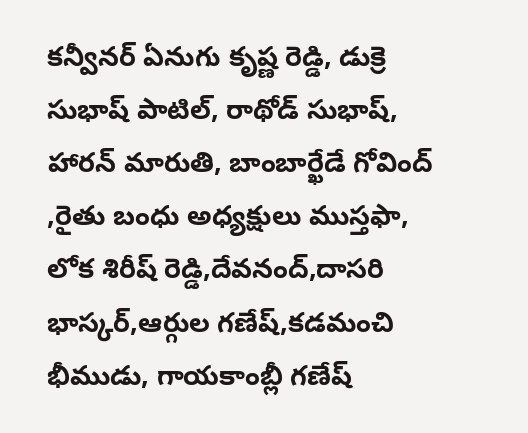కన్వీనర్ ఏనుగు కృష్ణ రెడ్డి, డుక్రె సుభాష్ పాటిల్, రాథోడ్ సుభాష్, హారన్ మారుతి, బాంబార్ఖేడే గోవింద్ ,రైతు బంధు అధ్యక్షులు ముస్తఫా, లోక శిరీష్ రెడ్డి,దేవనంద్,దాసరి భాస్కర్,ఆర్గుల గణేష్,కడమంచి భీముడు, గాయకాంబ్లీ గణేష్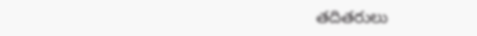తదితరులు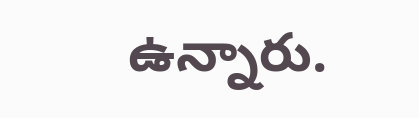ఉన్నారు.